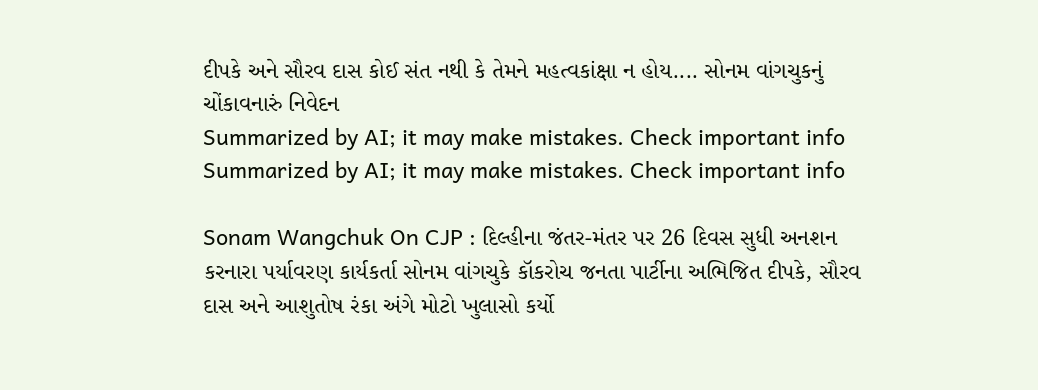દીપકે અને સૌરવ દાસ કોઈ સંત નથી કે તેમને મહત્વકાંક્ષા ન હોય.... સોનમ વાંગચુકનું ચોંકાવનારું નિવેદન
Summarized by AI; it may make mistakes. Check important info
Summarized by AI; it may make mistakes. Check important info

Sonam Wangchuk On CJP : દિલ્હીના જંતર-મંતર પર 26 દિવસ સુધી અનશન કરનારા પર્યાવરણ કાર્યકર્તા સોનમ વાંગચુકે કૉકરોચ જનતા પાર્ટીના અભિજિત દીપકે, સૌરવ દાસ અને આશુતોષ રંકા અંગે મોટો ખુલાસો કર્યો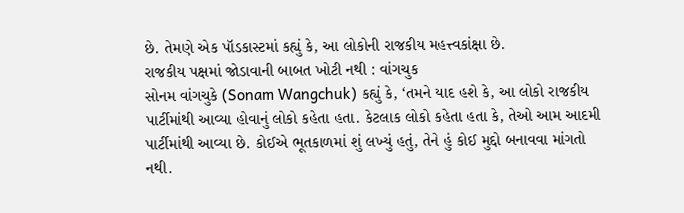છે. તેમણે એક પૉડકાસ્ટમાં કહ્યું કે, આ લોકોની રાજકીય મહત્ત્વકાંક્ષા છે.
રાજકીય પક્ષમાં જોડાવાની બાબત ખોટી નથી : વાંગચુક
સોનમ વાંગચુકે (Sonam Wangchuk) કહ્યું કે, ‘તમને યાદ હશે કે, આ લોકો રાજકીય પાર્ટીમાંથી આવ્યા હોવાનું લોકો કહેતા હતા. કેટલાક લોકો કહેતા હતા કે, તેઓ આમ આદમી પાર્ટીમાંથી આવ્યા છે. કોઈએ ભૂતકાળમાં શું લખ્યું હતું, તેને હું કોઈ મુદ્દો બનાવવા માંગતો નથી.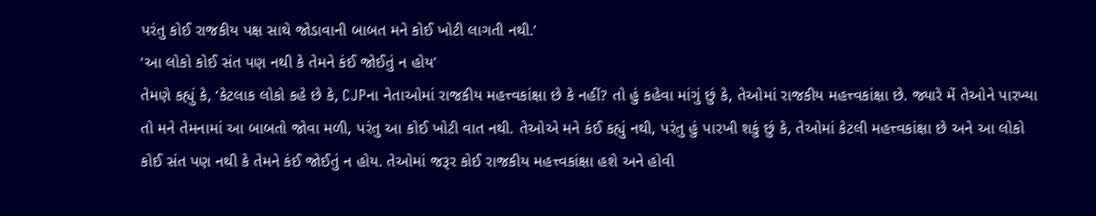પરંતુ કોઈ રાજકીય પક્ષ સાથે જોડાવાની બાબત મને કોઈ ખોટી લાગતી નથી.’
‘આ લોકો કોઈ સંત પણ નથી કે તેમને કંઈ જોઈતું ન હોય’
તેમણે કહ્યું કે, ‘કેટલાક લોકો કહે છે કે, CJPના નેતાઓમાં રાજકીય મહત્ત્વકાંક્ષા છે કે નહીં? તો હું કહેવા માંગું છું કે, તેઓમાં રાજકીય મહત્ત્વકાંક્ષા છે. જ્યારે મેં તેઓને પારખ્યા તો મને તેમનામાં આ બાબતો જોવા મળી, પરંતુ આ કોઈ ખોટી વાત નથી. તેઓએ મને કંઈ કહ્યું નથી, પરંતુ હું પારખી શકું છું કે, તેઓમાં કેટલી મહત્ત્વકાંક્ષા છે અને આ લોકો કોઈ સંત પણ નથી કે તેમને કંઈ જોઈતું ન હોય. તેઓમાં જરૂર કોઈ રાજકીય મહત્ત્વકાંક્ષા હશે અને હોવી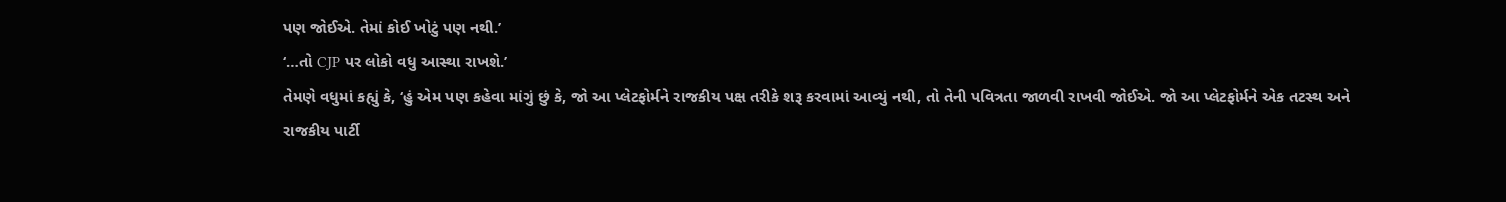પણ જોઈએ. તેમાં કોઈ ખોટું પણ નથી.’
‘…તો CJP પર લોકો વધુ આસ્થા રાખશે.’
તેમણે વધુમાં કહ્યું કે, ‘હું એમ પણ કહેવા માંગું છું કે, જો આ પ્લેટફોર્મને રાજકીય પક્ષ તરીકે શરૂ કરવામાં આવ્યું નથી, તો તેની પવિત્રતા જાળવી રાખવી જોઈએ. જો આ પ્લેટફોર્મને એક તટસ્થ અને રાજકીય પાર્ટી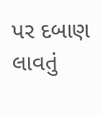પર દબાણ લાવતું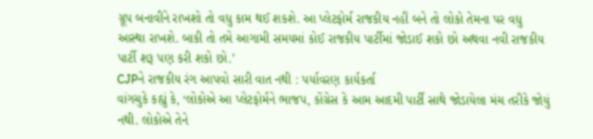ગ્રૂપ બનાવીને રાખશો તો વધુ કામ થઈ શકશે. આ પ્લેટફોર્મ રાજકીય નહીં બને તો લોકો તેમના પર વધુ આસ્થા રાખશે. બાકી તો તમે આગામી સમયમાં કોઈ રાજકીય પાર્ટીમાં જોડાઈ શકો છો અથવા નવી રાજકીય પાર્ટી શરૂ પણ કરી શકો છો.’
CJPને રાજકીય રંગ આપવો સારી વાત નથી : પર્યાવરણ કાર્યકર્તા
વાંગચુકે કહ્યું કે, ‘લોકોએ આ પ્લેટફોર્મને ભાજપ, કોંગ્રેસ કે આમ આદમી પાર્ટી સાથે જોડાયેલા મંચ તરીકે જોયું નથી. લોકોએ તેને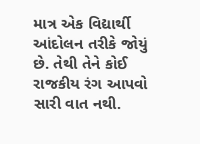માત્ર એક વિદ્યાર્થી આંદોલન તરીકે જોયું છે. તેથી તેને કોઈ રાજકીય રંગ આપવો સારી વાત નથી.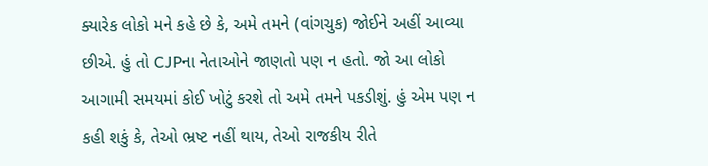ક્યારેક લોકો મને કહે છે કે, અમે તમને (વાંગચુક) જોઈને અહીં આવ્યા છીએ. હું તો CJPના નેતાઓને જાણતો પણ ન હતો. જો આ લોકો આગામી સમયમાં કોઈ ખોટું કરશે તો અમે તમને પકડીશું. હું એમ પણ ન કહી શકું કે, તેઓ ભ્રષ્ટ નહીં થાય, તેઓ રાજકીય રીતે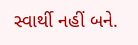સ્વાર્થી નહીં બને.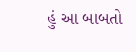હું આ બાબતો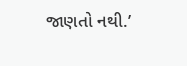જાણતો નથી.’